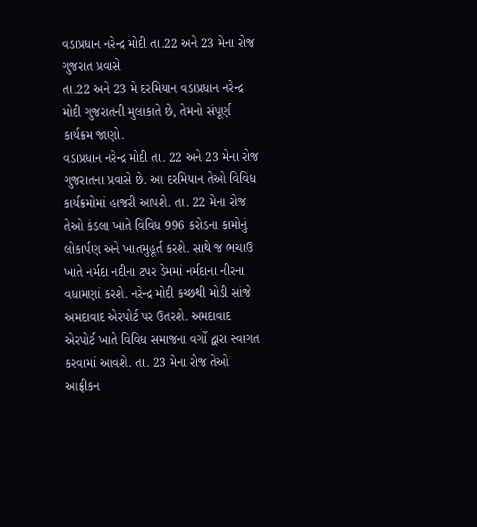વડાપ્રધાન નરેન્દ્ર મોદી તા.22 અને 23 મેના રોજ ગુજરાત પ્રવાસે
તા.22 અને 23 મે દરમિયાન વડાપ્રધાન નરેન્દ્ર મોદી ગુજરાતની મુલાકાતે છે, તેમનો સંપૂર્ણ કાર્યક્રમ જાણો.
વડાપ્રધાન નરેન્દ્ર મોદી તા. 22 અને 23 મેના રોજ ગુજરાતના પ્રવાસે છે. આ દરમિયાન તેઓ વિવિધ કાર્યક્રમોમાં હાજરી આપશે. તા. 22 મેના રોજ તેઓ કંડલા ખાતે વિવિધ 996 કરોડના કામોનું લોકાર્પણ અને ખાતમુહૂર્ત કરશે. સાથે જ ભચાઉ ખાતે નર્મદા નદીના ટપર ડેમમાં નર્મદાના નીરના વધામણાં કરશે. નરેન્દ્ર મોદી કચ્છથી મોડી સાંજે અમદાવાદ એરપોર્ટ પર ઉતરશે. અમદાવાદ એરપોર્ટ ખાતે વિવિધ સમાજના વર્ગો દ્વારા સ્વાગત કરવામાં આવશે. તા. 23 મેના રોજ તેઓ આફ્રીકન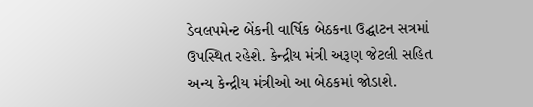ડેવલપમેન્ટ બેંકની વાર્ષિક બેઠકના ઉદ્ઘાટન સત્રમાં ઉપસ્થિત રહેશે. કેન્દ્રીય મંત્રી અરૂણ જેટલી સહિત અન્ય કેન્દ્રીય મંત્રીઓ આ બેઠકમાં જોડાશે.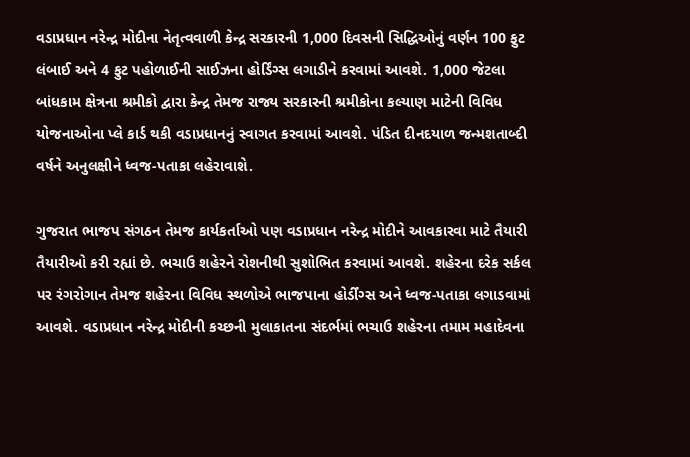વડાપ્રધાન નરેન્દ્ર મોદીના નેતૃત્વવાળી કેન્દ્ર સરકારની 1,000 દિવસની સિદ્ધિઓનું વર્ણન 100 ફુટ લંબાઈ અને 4 ફુટ પહોળાઈની સાઈઝના હોર્ડિંગ્સ લગાડીને કરવામાં આવશે. 1,000 જેટલા બાંધકામ ક્ષેત્રના શ્રમીકો દ્વારા કેન્દ્ર તેમજ રાજ્ય સરકારની શ્રમીકોના કલ્યાણ માટેની વિવિધ યોજનાઓના પ્લે કાર્ડ થકી વડાપ્રધાનનું સ્વાગત કરવામાં આવશે. પંડિત દીનદયાળ જન્મશતાબ્દી વર્ષને અનુલક્ષીને ધ્વજ-પતાકા લહેરાવાશે.

ગુજરાત ભાજપ સંગઠન તેમજ કાર્યકર્તાઓ પણ વડાપ્રધાન નરેન્દ્ર મોદીને આવકારવા માટે તૈયારી તૈયારીઓ કરી રહ્યાં છે. ભચાઉ શહેરને રોશનીથી સુશોભિત કરવામાં આવશે. શહેરના દરેક સર્કલ પર રંગરોગાન તેમજ શહેરના વિવિધ સ્થળોએ ભાજપાના હોર્ડીંગ્સ અને ધ્વજ-પતાકા લગાડવામાં આવશે. વડાપ્રધાન નરેન્દ્ર મોદીની કચ્છની મુલાકાતના સંદર્ભમાં ભચાઉ શહેરના તમામ મહાદેવના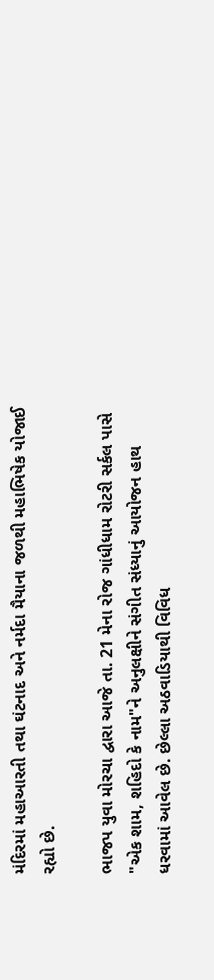મંદિરમાં મહાઆરતી તથા ઘંટનાદ અને નર્મદા મૈયાના જળથી મહાભિષેક યોજાઈ રહ્યો છે.

ભાજપ યુવા મોરચા દ્વારા આજે તા. 21 મેના રોજ ગાંધીધામ રોટરી સર્કલ પાસે "એક શામ, શહિદો કે નામ"ને અનુલક્ષીને સંગીત સંધ્યાનું આયોજન હાથ ધરવામાં આવેલ છે. છેલ્લા અઠવાડિયાથી વિવિધ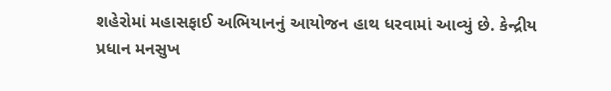શહેરોમાં મહાસફાઈ અભિયાનનું આયોજન હાથ ધરવામાં આવ્યું છે. કેન્દ્રીય પ્રધાન મનસુખ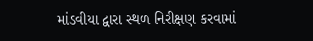માંડવીયા દ્વારા સ્થળ નિરીક્ષણ કરવામાં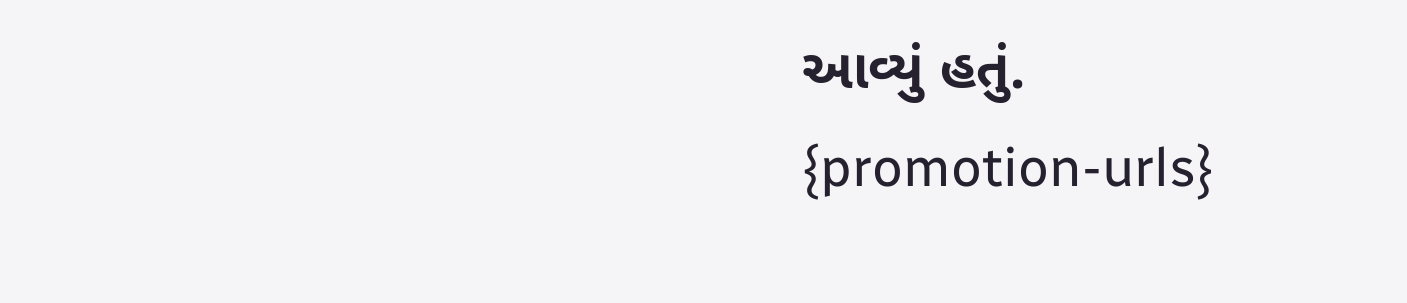આવ્યું હતું.
{promotion-urls}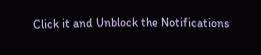Click it and Unblock the Notifications